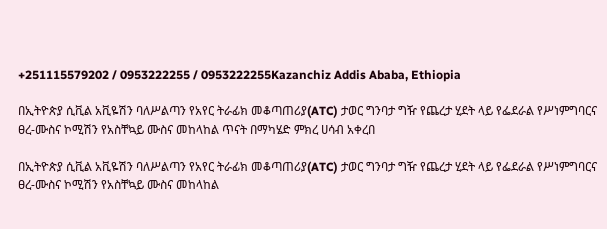+251115579202 / 0953222255 / 0953222255Kazanchiz Addis Ababa, Ethiopia

በኢትዮጵያ ሲቪል አቪዬሽን ባለሥልጣን የአየር ትራፊክ መቆጣጠሪያ(ATC) ታወር ግንባታ ግዥ የጨረታ ሂደት ላይ የፌደራል የሥነምግባርና ፀረ-ሙስና ኮሚሽን የአስቸኳይ ሙስና መከላከል ጥናት በማካሄድ ምክረ ሀሳብ አቀረበ

በኢትዮጵያ ሲቪል አቪዬሽን ባለሥልጣን የአየር ትራፊክ መቆጣጠሪያ(ATC) ታወር ግንባታ ግዥ የጨረታ ሂደት ላይ የፌደራል የሥነምግባርና ፀረ-ሙስና ኮሚሽን የአስቸኳይ ሙስና መከላከል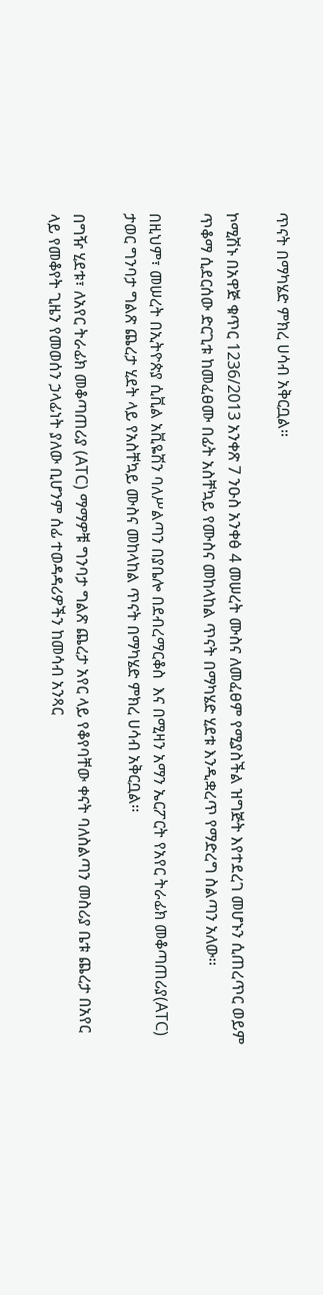ጥናት በማካሄድ ምክረ ሀሳብ አቅርቧል።

ኮሚሽኑ በአዋጅ ቁጥር 1236/2013 አንቀጽ 7 ንዑስ አንቀፅ 4 መሠረት ሙስና ለመፈፀም የሚያስችል ዝግጅት እየተደረገ መሆኑን ሲጠረጥር ወይም ጥቆማ ሲደርሰው ድርጊቱ ከመፈፀሙ በፊት አስቸኳይ የሙስና መከላከል ጥናት በማካሄድ ሂደቱ እንዲቋረጥ የማድረግ ስልጣን አለው፡፡

በዚህም፣ መሠረት በኢትዮጵያ ሲቪል አቪዬሽን ባለሥልጣን በያቤሎ በደብረማርቆስ  እና በሚዛን አማን ኤርፖርት የአየር ትራፊክ መቆጣጠሪያ(ATC) ታወር ግንባታ ግልጽ ጨረታ ሂደት ላይ የአስቸኳይ ሙስና መከላከል ጥናት በማካሄድ ምክረ ሀሳብ አቅርቧል፡፡

በግዥ ሂደቱ፣ ለአየር ትራፊክ መቆጣጠሪያ (ATC) ማማዎቹ ግንባታ ግልጽ ጨረታ አየር ላይ የቆየባቸው ቀናት ባለስልጣን መስሪያ ቤቱ ጨረታ በአየር ላይ የመቆየት ጊዜን የመወሰን ኃላፊነት ያለው ቢሆንም ሰፊ ተወዳዳሪዎችን ከመሳብ አንጻር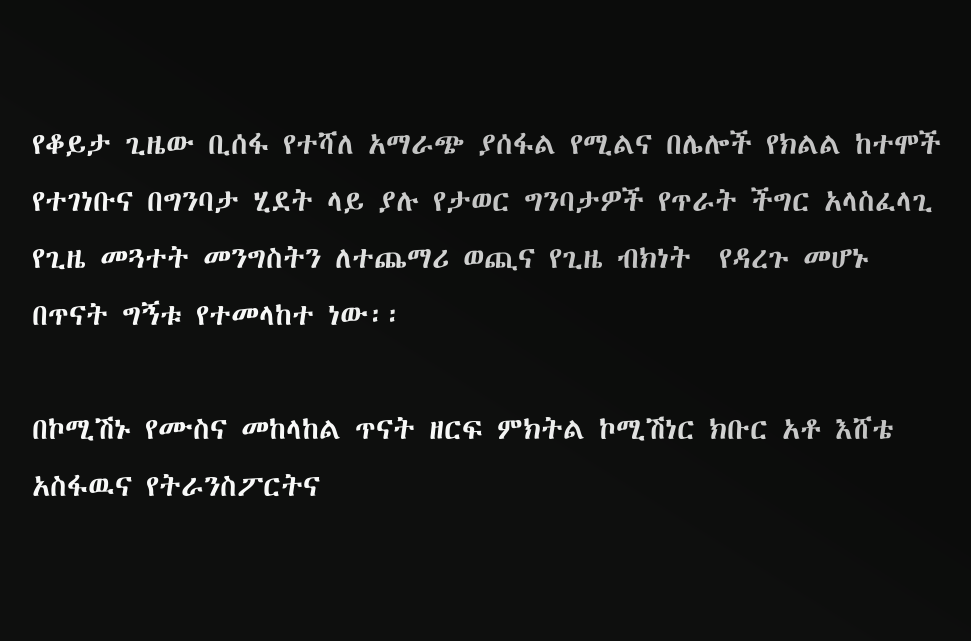የቆይታ ጊዜው ቢሰፋ የተሻለ አማራጭ ያሰፋል የሚልና በሌሎች የክልል ከተሞች የተገነቡና በግንባታ ሂደት ላይ ያሉ የታወር ግንባታዎች የጥራት ችግር አላስፈላጊ የጊዜ መጓተት መንግስትን ለተጨማሪ ወጪና የጊዜ ብክነት  የዳረጉ መሆኑ በጥናት ግኝቱ የተመላከተ ነው፡፡

በኮሚሽኑ የሙስና መከላከል ጥናት ዘርፍ ምክትል ኮሚሽነር ክቡር አቶ እሸቴ አስፋዉና የትራንስፖርትና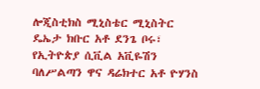ሎጂስቲክስ ሚኒስቴር ሚኒስትር ዴኤታ ክቡር አቶ ደንጌ ቦሩ፣ የኢትዮጵያ ሲቪል አቪዬሽን ባለሥልጣን ዋና ዳሬክተር አቶ ዮሃንስ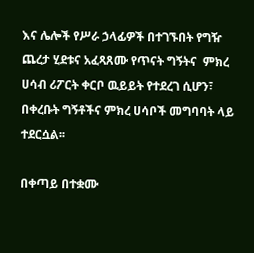እና ሌሎች የሥራ ኃላፊዎች በተገኙበት የግዥ ጨረታ ሂደቱና አፈጻጸሙ የጥናት ግኝትና  ምክረ ሀሳብ ሪፖርት ቀርቦ ዉይይት የተደረገ ሲሆን፣ በቀረቡት ግኝቶችና ምክረ ሀሳቦች መግባባት ላይ ተደርሷል፡፡

በቀጣይ በተቋሙ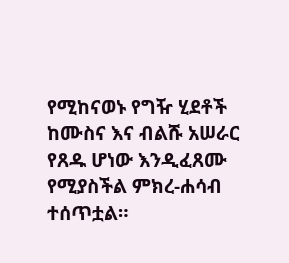የሚከናወኑ የግዥ ሂደቶች ከሙስና እና ብልሹ አሠራር የጸዱ ሆነው እንዲፈጸሙ የሚያስችል ምክረ-ሐሳብ ተሰጥቷል።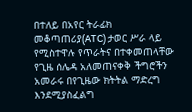በተለይ በአየር ትራፊክ መቆጣጠሪያ(ATC) ታወር ሥራ ላይ የሚስተዋሉ የጥራትና በተቀመጠላቸው የጊዜ ሰሌዳ አለመጠናቀቅ ችግሮችን አመራሩ በየጊዜው ክትትል ማድረግ እንደሚያስፈልግ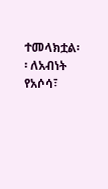ተመላክቷል፡፡ ለአብነት የአሶሳ፣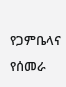የጋምቤላና የሰመራ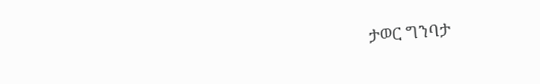ታወር ግንባታ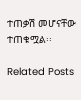ተጠቃሽ መሆናቸው ተጠቁሟል፡፡

Related Posts